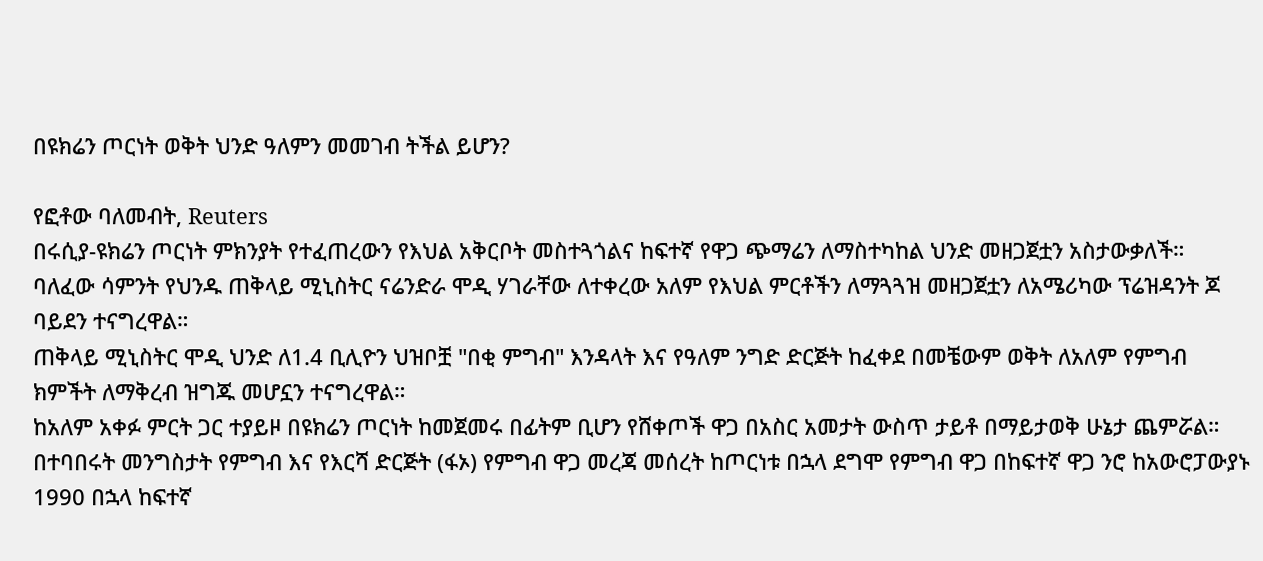በዩክሬን ጦርነት ወቅት ህንድ ዓለምን መመገብ ትችል ይሆን?

የፎቶው ባለመብት, Reuters
በሩሲያ-ዩክሬን ጦርነት ምክንያት የተፈጠረውን የእህል አቅርቦት መስተጓጎልና ከፍተኛ የዋጋ ጭማሬን ለማስተካከል ህንድ መዘጋጀቷን አስታውቃለች።
ባለፈው ሳምንት የህንዱ ጠቅላይ ሚኒስትር ናሬንድራ ሞዲ ሃገራቸው ለተቀረው አለም የእህል ምርቶችን ለማጓጓዝ መዘጋጀቷን ለአሜሪካው ፕሬዝዳንት ጆ ባይደን ተናግረዋል።
ጠቅላይ ሚኒስትር ሞዲ ህንድ ለ1.4 ቢሊዮን ህዝቦቿ "በቂ ምግብ" እንዳላት እና የዓለም ንግድ ድርጅት ከፈቀደ በመቼውም ወቅት ለአለም የምግብ ክምችት ለማቅረብ ዝግጁ መሆኗን ተናግረዋል።
ከአለም አቀፉ ምርት ጋር ተያይዞ በዩክሬን ጦርነት ከመጀመሩ በፊትም ቢሆን የሸቀጦች ዋጋ በአስር አመታት ውስጥ ታይቶ በማይታወቅ ሁኔታ ጨምሯል።
በተባበሩት መንግስታት የምግብ እና የእርሻ ድርጅት (ፋኦ) የምግብ ዋጋ መረጃ መሰረት ከጦርነቱ በኋላ ደግሞ የምግብ ዋጋ በከፍተኛ ዋጋ ንሮ ከአውሮፓውያኑ 1990 በኋላ ከፍተኛ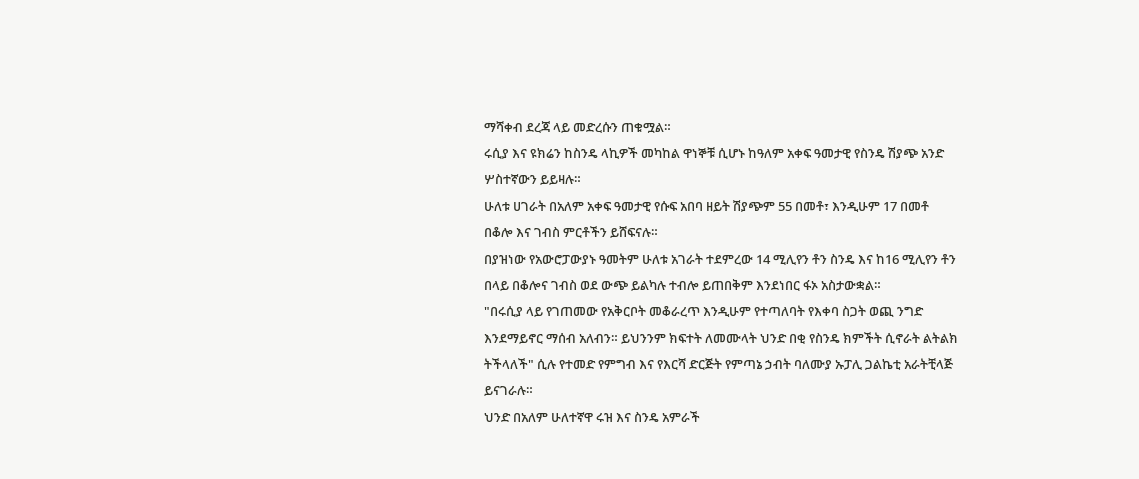ማሻቀብ ደረጃ ላይ መድረሱን ጠቁሟል።
ሩሲያ እና ዩክሬን ከስንዴ ላኪዎች መካከል ዋነኞቹ ሲሆኑ ከዓለም አቀፍ ዓመታዊ የስንዴ ሽያጭ አንድ ሦስተኛውን ይይዛሉ።
ሁለቱ ሀገራት በአለም አቀፍ ዓመታዊ የሱፍ አበባ ዘይት ሽያጭም 55 በመቶ፣ እንዲሁም 17 በመቶ በቆሎ እና ገብስ ምርቶችን ይሸፍናሉ።
በያዝነው የአውሮፓውያኑ ዓመትም ሁለቱ አገራት ተደምረው 14 ሚሊየን ቶን ስንዴ እና ከ16 ሚሊየን ቶን በላይ በቆሎና ገብስ ወደ ውጭ ይልካሉ ተብሎ ይጠበቅም እንደነበር ፋኦ አስታውቋል።
"በሩሲያ ላይ የገጠመው የአቅርቦት መቆራረጥ እንዲሁም የተጣለባት የእቀባ ስጋት ወጪ ንግድ እንደማይኖር ማሰብ አለብን። ይህንንም ክፍተት ለመሙላት ህንድ በቂ የስንዴ ክምችት ሲኖራት ልትልክ ትችላለች" ሲሉ የተመድ የምግብ እና የእርሻ ድርጅት የምጣኔ ኃብት ባለሙያ ኡፓሊ ጋልኬቲ አራትቺላጅ ይናገራሉ።
ህንድ በአለም ሁለተኛዋ ሩዝ እና ስንዴ አምራች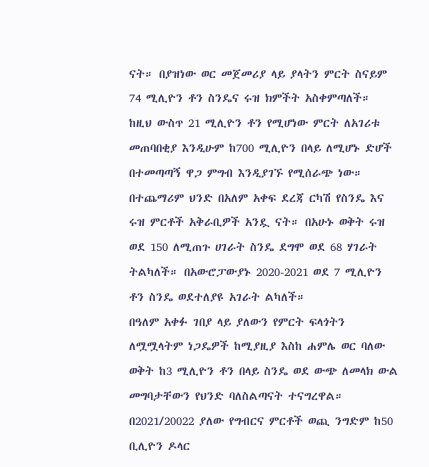ናት። በያዝነው ወር መጀመሪያ ላይ ያላትን ምርት ስናይም 74 ሚሊዮን ቶን ስንዴና ሩዝ ክምችት አስቀምጣለች።
ከዚህ ውስጥ 21 ሚሊዮን ቶን የሚሆነው ምርት ለአገሪቱ መጠባበቂያ እንዲሁም ከ700 ሚሊዮን በላይ ለሚሆኑ ድሆች በተመጣጣኝ ዋጋ ምግብ እንዲያገኙ የሚሰራጭ ነው።
በተጨማሪም ህንድ በአለም አቀፍ ደረጃ ርካሽ የስንዴ እና ሩዝ ምርቶች አቅራቢዎች አንዷ ናት። በአሁኑ ወቅት ሩዝ ወደ 150 ለሚጠጉ ሀገራት ስንዴ ደግሞ ወደ 68 ሃገራት ትልካለች። በአውሮፓውያኑ 2020-2021 ወደ 7 ሚሊዮን ቶን ስንዴ ወደተለያዩ አገራት ልካለች።
በዓለም አቀፉ ገበያ ላይ ያለውን የምርት ፍላጎትን ለሟሟላትም ነጋዴዎች ከሚያዚያ እስከ ሐምሌ ወር ባለው ወቅት ከ3 ሚሊዮን ቶን በላይ ስንዴ ወደ ውጭ ለመላክ ውል መግባታቸውን የህንድ ባለስልጣናት ተናግረዋል። በ2021/20022 ያለው የግብርና ምርቶች ወጪ ንግድም ከ50 ቢሊዮን ዶላር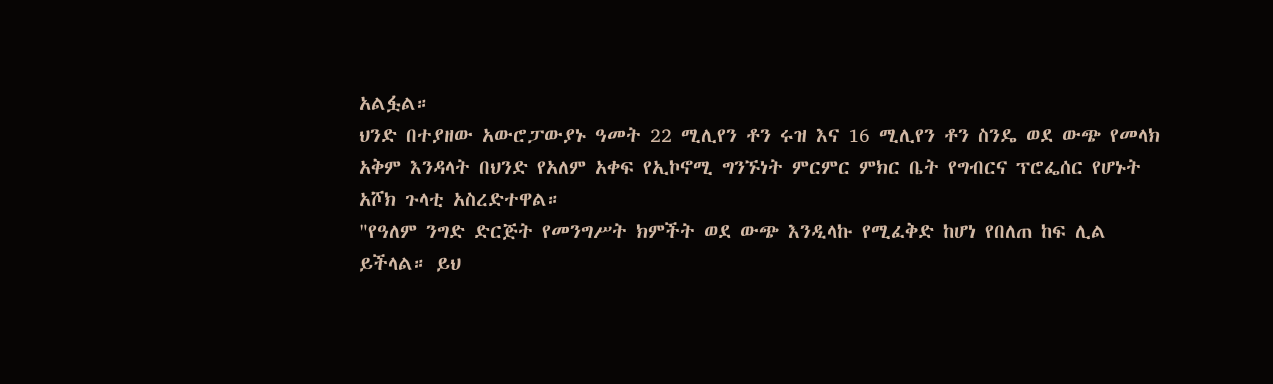አልፏል።
ህንድ በተያዘው አውሮፓውያኑ ዓመት 22 ሚሊየን ቶን ሩዝ እና 16 ሚሊየን ቶን ስንዴ ወደ ውጭ የመላክ አቅም እንዳላት በህንድ የአለም አቀፍ የኢኮኖሚ ግንኙነት ምርምር ምክር ቤት የግብርና ፕሮፌሰር የሆኑት አሾክ ጉላቲ አስረድተዋል።
"የዓለም ንግድ ድርጅት የመንግሥት ክምችት ወደ ውጭ እንዲላኩ የሚፈቅድ ከሆነ የበለጠ ከፍ ሊል ይችላል። ይህ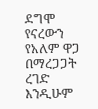ደግሞ የናረውን የአለም ዋጋ በማረጋጋት ረገድ እንዲሁም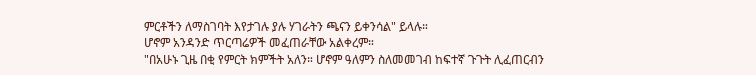ምርቶችን ለማስገባት እየታገሉ ያሉ ሃገራትን ጫናን ይቀንሳል" ይላሉ።
ሆኖም አንዳንድ ጥርጣሬዎች መፈጠራቸው አልቀረም።
"በአሁኑ ጊዜ በቂ የምርት ክምችት አለን። ሆኖም ዓለምን ስለመመገብ ከፍተኛ ጉጉት ሊፈጠርብን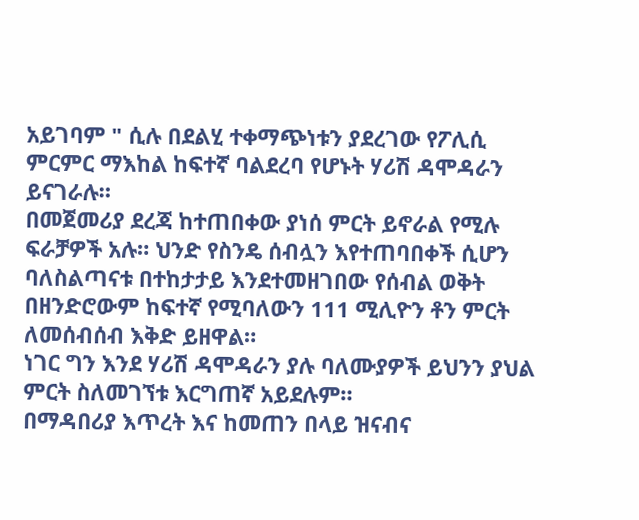አይገባም " ሲሉ በደልሂ ተቀማጭነቱን ያደረገው የፖሊሲ ምርምር ማእከል ከፍተኛ ባልደረባ የሆኑት ሃሪሽ ዳሞዳራን ይናገራሉ።
በመጀመሪያ ደረጃ ከተጠበቀው ያነሰ ምርት ይኖራል የሚሉ ፍራቻዎች አሉ። ህንድ የስንዴ ሰብሏን እየተጠባበቀች ሲሆን ባለስልጣናቱ በተከታታይ እንደተመዘገበው የሰብል ወቅት በዘንድሮውም ከፍተኛ የሚባለውን 111 ሚሊዮን ቶን ምርት ለመሰብሰብ እቅድ ይዘዋል።
ነገር ግን እንደ ሃሪሽ ዳሞዳራን ያሉ ባለሙያዎች ይህንን ያህል ምርት ስለመገኘቱ እርግጠኛ አይደሉም።
በማዳበሪያ እጥረት እና ከመጠን በላይ ዝናብና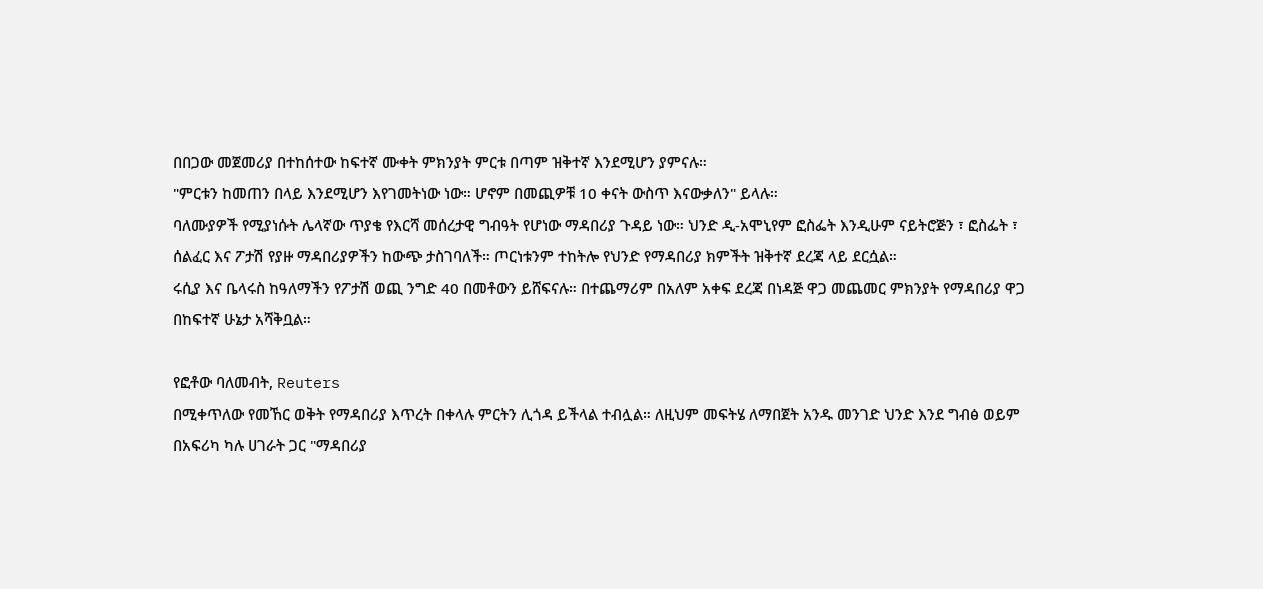በበጋው መጀመሪያ በተከሰተው ከፍተኛ ሙቀት ምክንያት ምርቱ በጣም ዝቅተኛ እንደሚሆን ያምናሉ።
"ምርቱን ከመጠን በላይ እንደሚሆን እየገመትነው ነው። ሆኖም በመጪዎቹ 10 ቀናት ውስጥ እናውቃለን" ይላሉ።
ባለሙያዎች የሚያነሱት ሌላኛው ጥያቄ የእርሻ መሰረታዊ ግብዓት የሆነው ማዳበሪያ ጉዳይ ነው። ህንድ ዲ-አሞኒየም ፎስፌት እንዲሁም ናይትሮጅን ፣ ፎስፌት ፣ ሰልፈር እና ፖታሽ የያዙ ማዳበሪያዎችን ከውጭ ታስገባለች። ጦርነቱንም ተከትሎ የህንድ የማዳበሪያ ክምችት ዝቅተኛ ደረጃ ላይ ደርሷል።
ሩሲያ እና ቤላሩስ ከዓለማችን የፖታሽ ወጪ ንግድ 40 በመቶውን ይሸፍናሉ። በተጨማሪም በአለም አቀፍ ደረጃ በነዳጅ ዋጋ መጨመር ምክንያት የማዳበሪያ ዋጋ በከፍተኛ ሁኔታ አሻቅቧል።

የፎቶው ባለመብት, Reuters
በሚቀጥለው የመኸር ወቅት የማዳበሪያ እጥረት በቀላሉ ምርትን ሊጎዳ ይችላል ተብሏል። ለዚህም መፍትሄ ለማበጀት አንዱ መንገድ ህንድ እንደ ግብፅ ወይም በአፍሪካ ካሉ ሀገራት ጋር "ማዳበሪያ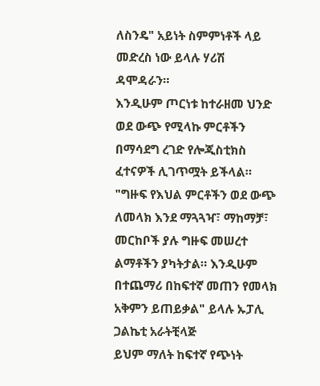ለስንዴ" አይነት ስምምነቶች ላይ መድረስ ነው ይላሉ ሃሪሽ ዳሞዳራን።
እንዲሁም ጦርነቱ ከተራዘመ ህንድ ወደ ውጭ የሚላኩ ምርቶችን በማሳደግ ረገድ የሎጂስቲክስ ፈተናዎች ሊገጥሟት ይችላል።
"ግዙፍ የእህል ምርቶችን ወደ ውጭ ለመላክ እንደ ማጓጓዣ፣ ማከማቻ፣ መርከቦች ያሉ ግዙፍ መሠረተ ልማቶችን ያካትታል። እንዲሁም በተጨማሪ በከፍተኛ መጠን የመላክ አቅምን ይጠይቃል" ይላሉ ኡፓሊ ጋልኬቲ አራትቺላጅ
ይህም ማለት ከፍተኛ የጭነት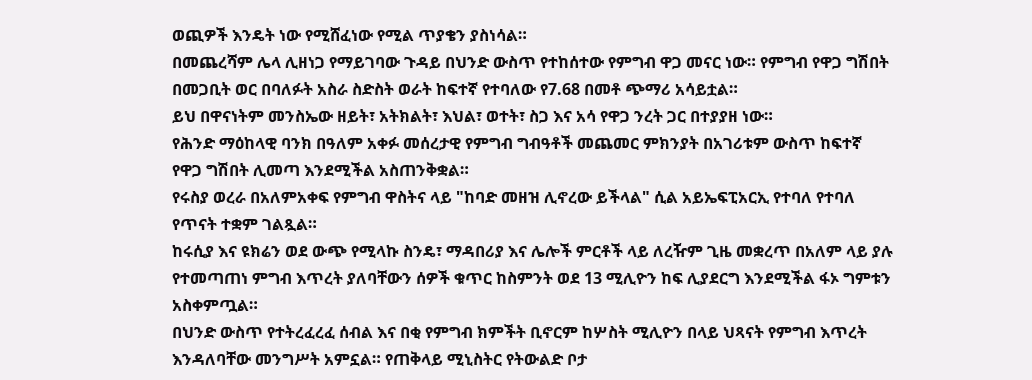ወጪዎች እንዴት ነው የሚሸፈነው የሚል ጥያቄን ያስነሳል።
በመጨረሻም ሌላ ሊዘነጋ የማይገባው ጉዳይ በህንድ ውስጥ የተከሰተው የምግብ ዋጋ መናር ነው። የምግብ የዋጋ ግሽበት በመጋቢት ወር በባለፉት አስራ ስድስት ወራት ከፍተኛ የተባለው የ7.68 በመቶ ጭማሪ አሳይቷል።
ይህ በዋናነትም መንስኤው ዘይት፣ አትክልት፣ እህል፣ ወተት፣ ስጋ እና አሳ የዋጋ ንረት ጋር በተያያዘ ነው።
የሕንድ ማዕከላዊ ባንክ በዓለም አቀፉ መሰረታዊ የምግብ ግብዓቶች መጨመር ምክንያት በአገሪቱም ውስጥ ከፍተኛ የዋጋ ግሽበት ሊመጣ እንደሚችል አስጠንቅቋል።
የሩስያ ወረራ በአለምአቀፍ የምግብ ዋስትና ላይ "ከባድ መዘዝ ሊኖረው ይችላል" ሲል አይኤፍፒአርኢ የተባለ የተባለ የጥናት ተቋም ገልጿል።
ከሩሲያ እና ዩክሬን ወደ ውጭ የሚላኩ ስንዴ፣ ማዳበሪያ እና ሌሎች ምርቶች ላይ ለረዥም ጊዜ መቋረጥ በአለም ላይ ያሉ የተመጣጠነ ምግብ እጥረት ያለባቸውን ሰዎች ቁጥር ከስምንት ወደ 13 ሚሊዮን ከፍ ሊያደርግ እንደሚችል ፋኦ ግምቱን አስቀምጧል።
በህንድ ውስጥ የተትረፈረፈ ሰብል እና በቂ የምግብ ክምችት ቢኖርም ከሦስት ሚሊዮን በላይ ህጻናት የምግብ እጥረት እንዳለባቸው መንግሥት አምኗል። የጠቅላይ ሚኒስትር የትውልድ ቦታ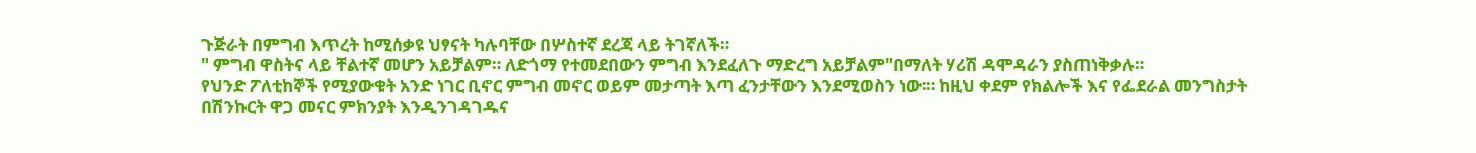ጉጅራት በምግብ እጥረት ከሚሰቃዩ ህፃናት ካሉባቸው በሦስተኛ ደረጃ ላይ ትገኛለች።
" ምግብ ዋስትና ላይ ቸልተኛ መሆን አይቻልም። ለድጎማ የተመደበውን ምግብ እንደፈለጉ ማድረግ አይቻልም"በማለት ሃሪሽ ዳሞዳራን ያስጠነቅቃሉ።
የህንድ ፖለቲከኞች የሚያውቁት አንድ ነገር ቢኖር ምግብ መኖር ወይም መታጣት እጣ ፈንታቸውን እንደሚወስን ነው፡። ከዚህ ቀደም የክልሎች እና የፌደራል መንግስታት በሽንኩርት ዋጋ መናር ምክንያት እንዲንገዳገዱና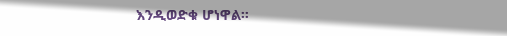እንዲወድቁ ሆነዋል።